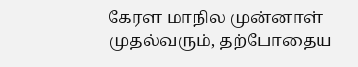கேரள மாநில முன்னாள் முதல்வரும், தற்போதைய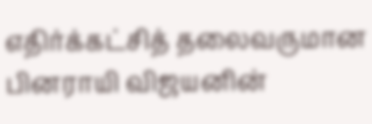எதிர்க்கட்சித் தலைவருமான பினராயி விஜயனின்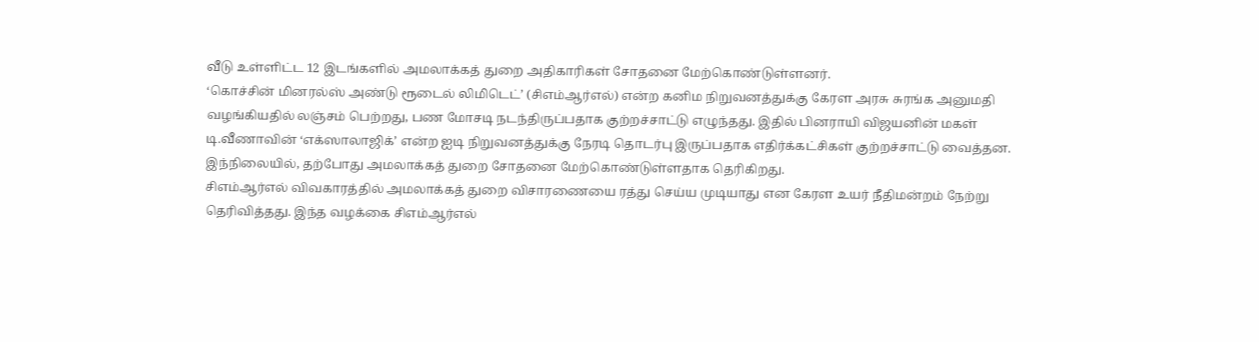வீடு உள்ளிட்ட 12 இடங்களில் அமலாக்கத் துறை அதிகாரிகள் சோதனை மேற்கொண்டுள்ளனர்.
‘கொச்சின் மினரல்ஸ் அண்டு ரூடைல் லிமிடெட்’ (சிஎம்ஆர்எல்) என்ற கனிம நிறுவனத்துக்கு கேரள அரசு சுரங்க அனுமதி வழங்கியதில் லஞ்சம் பெற்றது, பண மோசடி நடந்திருப்பதாக குற்றச்சாட்டு எழுந்தது. இதில் பினராயி விஜயனின் மகள் டி.வீணாவின் ‘எக்ஸாலாஜிக்’ என்ற ஐடி நிறுவனத்துக்கு நேரடி தொடர்பு இருப்பதாக எதிர்க்கட்சிகள் குற்றச்சாட்டு வைத்தன. இந்நிலையில், தற்போது அமலாக்கத் துறை சோதனை மேற்கொண்டுள்ளதாக தெரிகிறது.
சிஎம்ஆர்எல் விவகாரத்தில் அமலாக்கத் துறை விசாரணையை ரத்து செய்ய முடியாது என கேரள உயர் நீதிமன்றம் நேற்று தெரிவித்தது. இந்த வழக்கை சிஎம்ஆர்எல்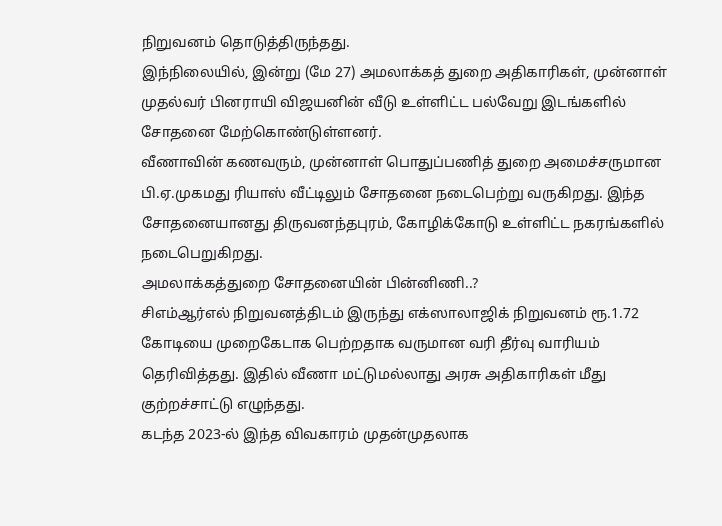நிறுவனம் தொடுத்திருந்தது.
இந்நிலையில், இன்று (மே 27) அமலாக்கத் துறை அதிகாரிகள், முன்னாள் முதல்வர் பினராயி விஜயனின் வீடு உள்ளிட்ட பல்வேறு இடங்களில் சோதனை மேற்கொண்டுள்ளனர்.
வீணாவின் கணவரும், முன்னாள் பொதுப்பணித் துறை அமைச்சருமான பி.ஏ.முகமது ரியாஸ் வீட்டிலும் சோதனை நடைபெற்று வருகிறது. இந்த சோதனையானது திருவனந்தபுரம், கோழிக்கோடு உள்ளிட்ட நகரங்களில் நடைபெறுகிறது.
அமலாக்கத்துறை சோதனையின் பின்னிணி..?
சிஎம்ஆர்எல் நிறுவனத்திடம் இருந்து எக்ஸாலாஜிக் நிறுவனம் ரூ.1.72 கோடியை முறைகேடாக பெற்றதாக வருமான வரி தீர்வு வாரியம் தெரிவித்தது. இதில் வீணா மட்டுமல்லாது அரசு அதிகாரிகள் மீது குற்றச்சாட்டு எழுந்தது.
கடந்த 2023-ல் இந்த விவகாரம் முதன்முதலாக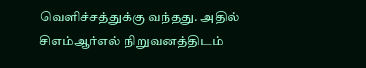வெளிச்சத்துக்கு வந்தது. அதில் சிஎம்ஆர்எல் நிறுவனத்திடம்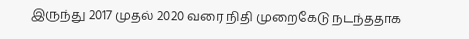இருந்து 2017 முதல் 2020 வரை நிதி முறைகேடு நடந்ததாக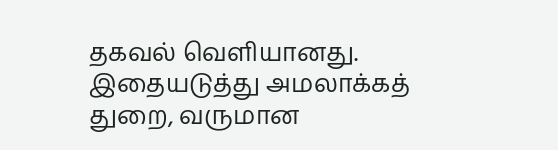தகவல் வெளியானது. இதையடுத்து அமலாக்கத் துறை, வருமான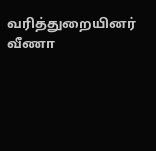வரித்துறையினர் வீணா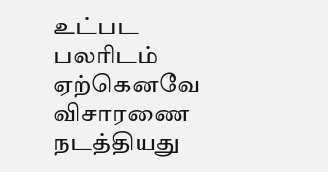உட்பட பலரிடம் ஏற்கெனவே விசாரணை நடத்தியது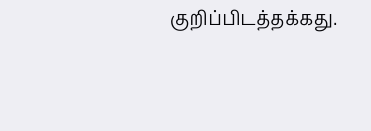குறிப்பிடத்தக்கது.